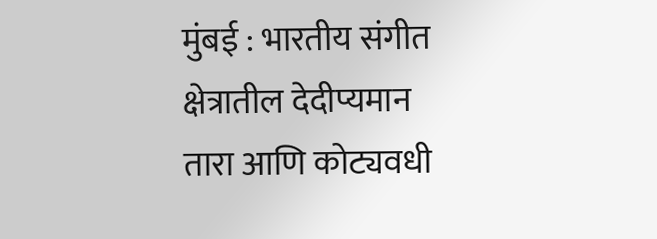मुंबई : भारतीय संगीत क्षेत्रातील देदीप्यमान तारा आणि कोट्यवधी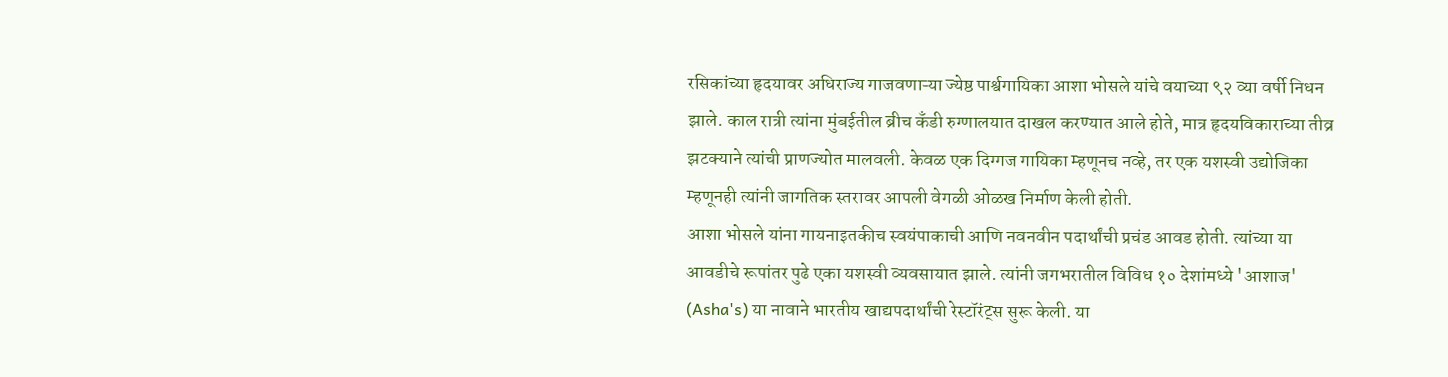रसिकांच्या हृदयावर अधिराज्य गाजवणाऱ्या ज्येष्ठ पार्श्वगायिका आशा भोसले यांचे वयाच्या ९२ व्या वर्षी निधन झाले. काल रात्री त्यांना मुंबईतील ब्रीच कँडी रुग्णालयात दाखल करण्यात आले होते, मात्र हृदयविकाराच्या तीव्र झटक्याने त्यांची प्राणज्योत मालवली. केवळ एक दिग्गज गायिका म्हणूनच नव्हे, तर एक यशस्वी उद्योजिका म्हणूनही त्यांनी जागतिक स्तरावर आपली वेगळी ओळख निर्माण केली होती.
आशा भोसले यांना गायनाइतकीच स्वयंपाकाची आणि नवनवीन पदार्थांची प्रचंड आवड होती. त्यांच्या या आवडीचे रूपांतर पुढे एका यशस्वी व्यवसायात झाले. त्यांनी जगभरातील विविध १० देशांमध्ये 'आशाज' (Asha's) या नावाने भारतीय खाद्यपदार्थांची रेस्टॉरंट्स सुरू केली. या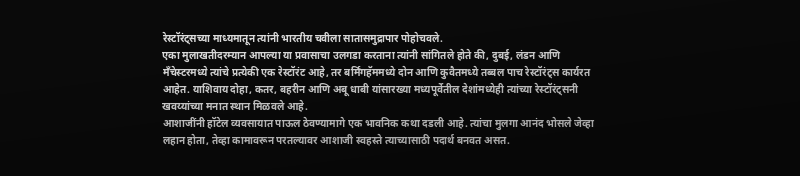रेस्टॉरंट्सच्या माध्यमातून त्यांनी भारतीय चवीला सातासमुद्रापार पोहोचवले.
एका मुलाखतीदरम्यान आपल्या या प्रवासाचा उलगडा करताना त्यांनी सांगितले होते की, दुबई, लंडन आणि मँचेस्टरमध्ये त्यांचे प्रत्येकी एक रेस्टॉरंट आहे, तर बर्मिंगहॅममध्ये दोन आणि कुवैतमध्ये तब्बल पाच रेस्टॉरंट्स कार्यरत आहेत. याशिवाय दोहा, कतर, बहरीन आणि अबू धाबी यांसारख्या मध्यपूर्वेतील देशांमध्येही त्यांच्या रेस्टॉरंट्सनी खवय्यांच्या मनात स्थान मिळवले आहे.
आशाजींनी हॉटेल व्यवसायात पाऊल ठेवण्यामागे एक भावनिक कथा दडली आहे. त्यांचा मुलगा आनंद भोसले जेव्हा लहान होता, तेव्हा कामावरून परतल्यावर आशाजी स्वहस्ते त्याच्यासाठी पदार्थ बनवत असत.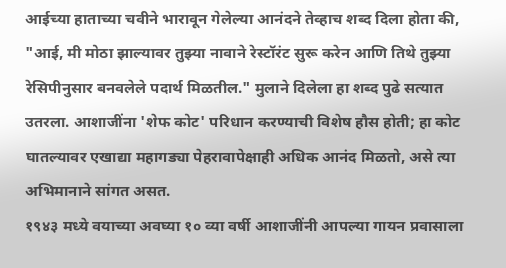आईच्या हाताच्या चवीने भारावून गेलेल्या आनंदने तेव्हाच शब्द दिला होता की, "आई, मी मोठा झाल्यावर तुझ्या नावाने रेस्टॉरंट सुरू करेन आणि तिथे तुझ्या रेसिपीनुसार बनवलेले पदार्थ मिळतील." मुलाने दिलेला हा शब्द पुढे सत्यात उतरला. आशाजींना 'शेफ कोट' परिधान करण्याची विशेष हौस होती; हा कोट घातल्यावर एखाद्या महागड्या पेहरावापेक्षाही अधिक आनंद मिळतो, असे त्या अभिमानाने सांगत असत.
१९४३ मध्ये वयाच्या अवघ्या १० व्या वर्षी आशाजींनी आपल्या गायन प्रवासाला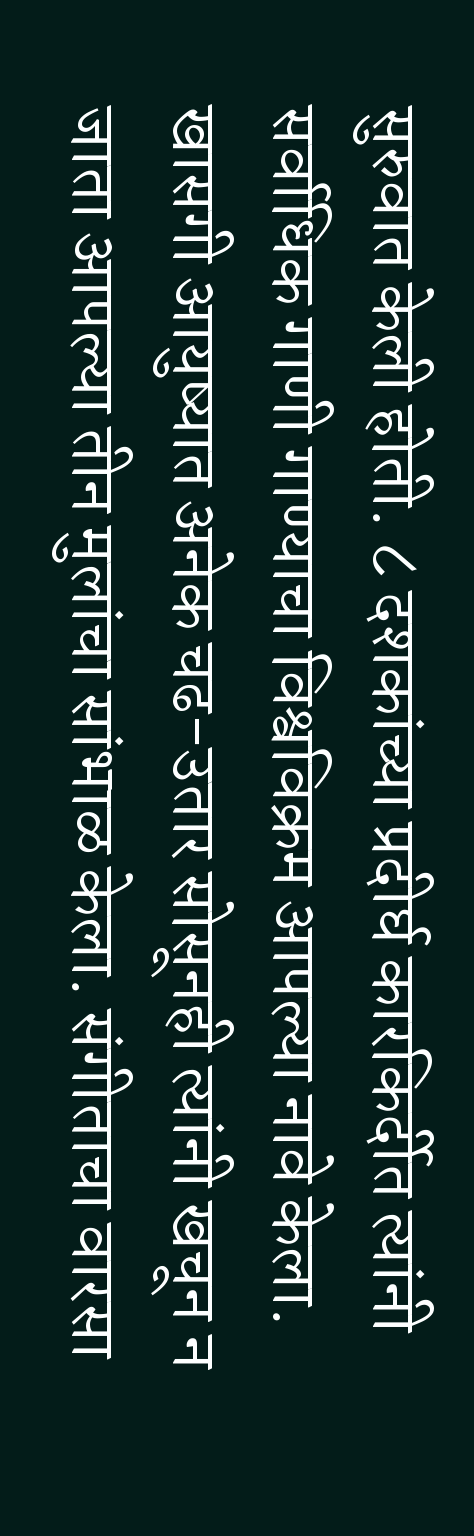सुरुवात केली होती. ८ दशकांच्या प्रदीर्घ कारकिर्दीत त्यांनी सर्वाधिक गाणी गाण्याचा विश्वविक्रम आपल्या नावे केला. खासगी आयुष्यात अनेक चढ-उतार सोसूनही त्यांनी खचून न जाता आपल्या तीन मुलांचा सांभाळ केला. संगीताचा वारसा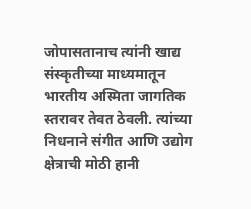जोपासतानाच त्यांनी खाद्य संस्कृतीच्या माध्यमातून भारतीय अस्मिता जागतिक स्तरावर तेवत ठेवली. त्यांच्या निधनाने संगीत आणि उद्योग क्षेत्राची मोठी हानी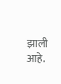झाली आहे.